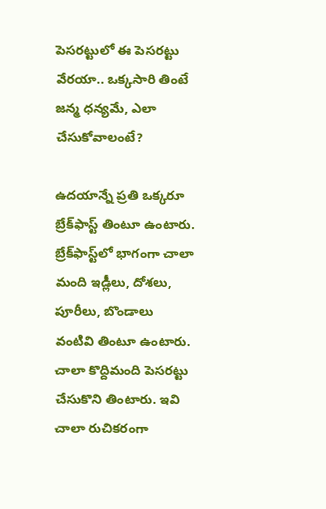పెసరట్టులో ఈ పెసరట్టు వేరయా.. ఒక్కసారి తింటే జన్మ ధన్యమే, ఎలా చేసుకోవాలంటే?

ఉదయాన్నే ప్రతి ఒక్కరూ బ్రేక్‌ఫాస్ట్ తింటూ ఉంటారు. బ్రేక్‌ఫాస్ట్‌లో భాగంగా చాలా మంది ఇడ్లీలు, దోశలు, పూరీలు, బొండాలు వంటివి తింటూ ఉంటారు. చాలా కొద్దిమంది పెసరట్టు చేసుకొని తింటారు. ఇవి చాలా రుచికరంగా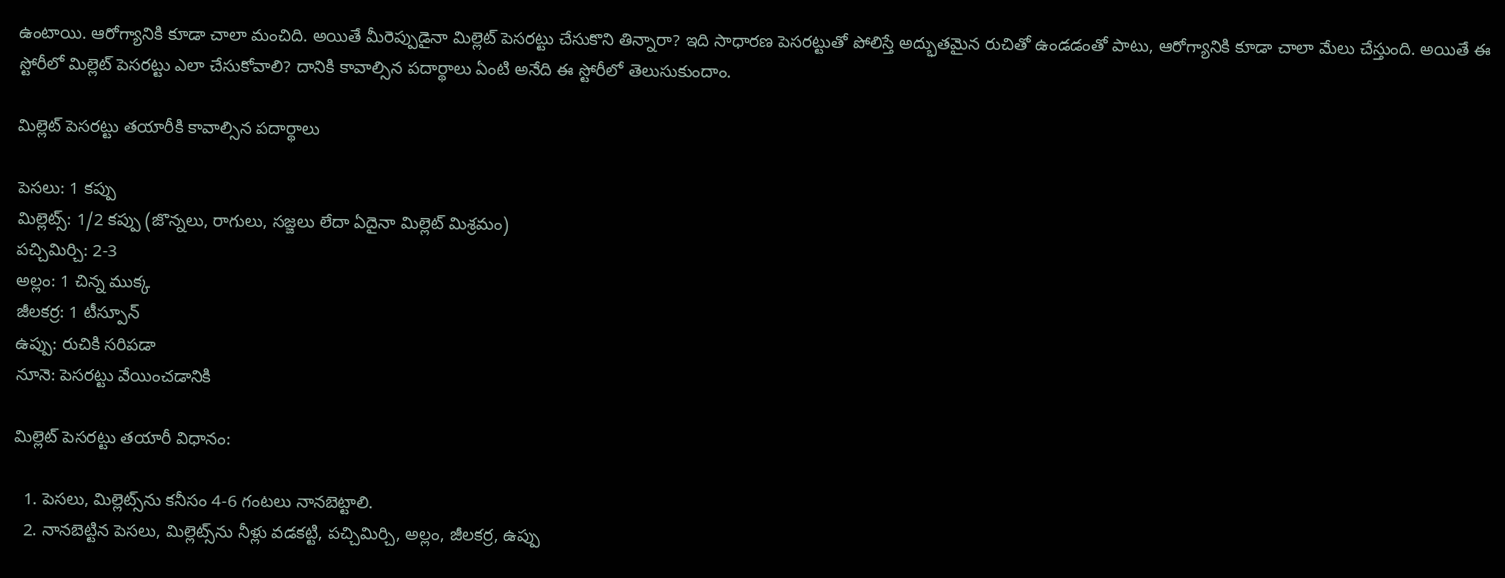ఉంటాయి. ఆరోగ్యానికి కూడా చాలా మంచిది. అయితే మీరెప్పుడైనా మిల్లెట్ పెసరట్టు చేసుకొని తిన్నారా? ఇది సాధారణ పెసరట్టుతో పోలిస్తే అద్భుతమైన రుచితో ఉండడంతో పాటు, ఆరోగ్యానికి కూడా చాలా మేలు చేస్తుంది. అయితే ఈ స్టోరీలో మిల్లెట్ పెసరట్టు ఎలా చేసుకోవాలి? దానికి కావాల్సిన పదార్థాలు ఏంటి అనేది ఈ స్టోరీలో తెలుసుకుందాం.

మిల్లెట్ పెసరట్టు తయారీకి కావాల్సిన పదార్థాలు

పెసలు: 1 కప్పు
మిల్లెట్స్: 1/2 కప్పు (జొన్నలు, రాగులు, సజ్జలు లేదా ఏదైనా మిల్లెట్ మిశ్రమం)
పచ్చిమిర్చి: 2-3
అల్లం: 1 చిన్న ముక్క
జీలకర్ర: 1 టీస్పూన్
ఉప్పు: రుచికి సరిపడా
నూనె: పెసరట్టు వేయించడానికి

మిల్లెట్ పెసరట్టు తయారీ విధానం:

  1. పెసలు, మిల్లెట్స్‌ను కనీసం 4-6 గంటలు నానబెట్టాలి.
  2. నానబెట్టిన పెసలు, మిల్లెట్స్‌ను నీళ్లు వడకట్టి, పచ్చిమిర్చి, అల్లం, జీలకర్ర, ఉప్పు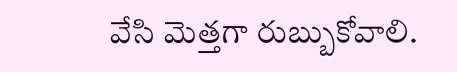వేసి మెత్తగా రుబ్బుకోవాలి.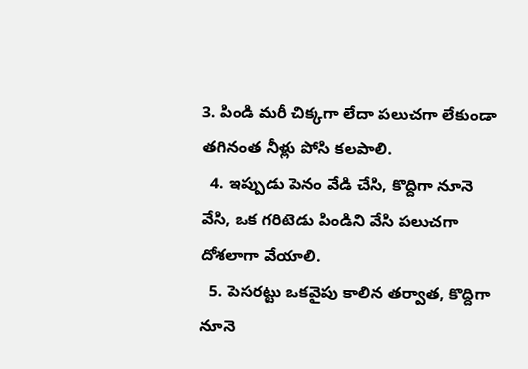3. పిండి మరీ చిక్కగా లేదా పలుచగా లేకుండా తగినంత నీళ్లు పోసి కలపాలి.
  4. ఇప్పుడు పెనం వేడి చేసి, కొద్దిగా నూనె వేసి, ఒక గరిటెడు పిండిని వేసి పలుచగా దోశలాగా వేయాలి.
  5. పెసరట్టు ఒకవైపు కాలిన తర్వాత, కొద్దిగా నూనె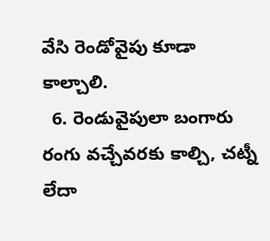వేసి రెండోవైపు కూడా కాల్చాలి.
  6. రెండువైపులా బంగారు రంగు వచ్చేవరకు కాల్చి, చట్నీ లేదా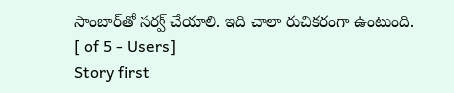సాంబార్‌తో సర్వ్ చేయాలి. ఇది చాలా రుచికరంగా ఉంటుంది.
[ of 5 - Users]
Story first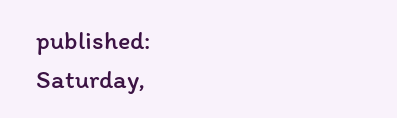published: Saturday,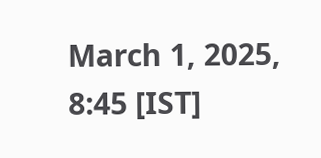March 1, 2025, 8:45 [IST]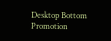Desktop Bottom Promotion